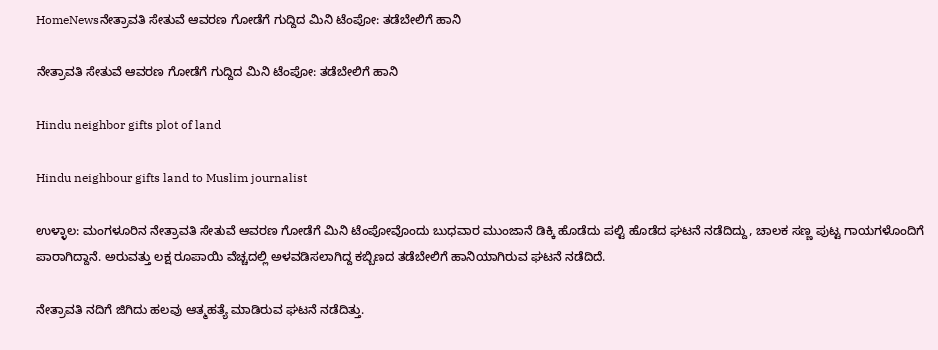HomeNewsನೇತ್ರಾವತಿ ಸೇತುವೆ ಆವರಣ ಗೋಡೆಗೆ ಗುದ್ದಿದ ಮಿನಿ ಟೆಂಪೋ: ತಡೆಬೇಲಿಗೆ ಹಾನಿ

ನೇತ್ರಾವತಿ ಸೇತುವೆ ಆವರಣ ಗೋಡೆಗೆ ಗುದ್ದಿದ ಮಿನಿ ಟೆಂಪೋ: ತಡೆಬೇಲಿಗೆ ಹಾನಿ

Hindu neighbor gifts plot of land

Hindu neighbour gifts land to Muslim journalist

ಉಳ್ಳಾಲ: ಮಂಗಳೂರಿನ ನೇತ್ರಾವತಿ ಸೇತುವೆ ಆವರಣ ಗೋಡೆಗೆ ಮಿನಿ ಟೆಂಪೋವೊಂದು ಬುಧವಾರ ಮುಂಜಾನೆ ಡಿಕ್ಕಿ ಹೊಡೆದು ಪಲ್ಟಿ ಹೊಡೆದ ಘಟನೆ ನಡೆದಿದ್ದು, ಚಾಲಕ ಸಣ್ಣ ಪುಟ್ಟ ಗಾಯಗಳೊಂದಿಗೆ ಪಾರಾಗಿದ್ದಾನೆ. ಅರುವತ್ತು ಲಕ್ಷ ರೂಪಾಯಿ ವೆಚ್ಚದಲ್ಲಿ ಅಳವಡಿಸಲಾಗಿದ್ದ ಕಬ್ಬಿಣದ ತಡೆಬೇಲಿಗೆ ಹಾನಿಯಾಗಿರುವ ಘಟನೆ ನಡೆದಿದೆ.

ನೇತ್ರಾವತಿ ನದಿಗೆ ಜಿಗಿದು ಹಲವು ಆತ್ಮಹತ್ಯೆ ಮಾಡಿರುವ ಘಟನೆ ನಡೆದಿತ್ತು.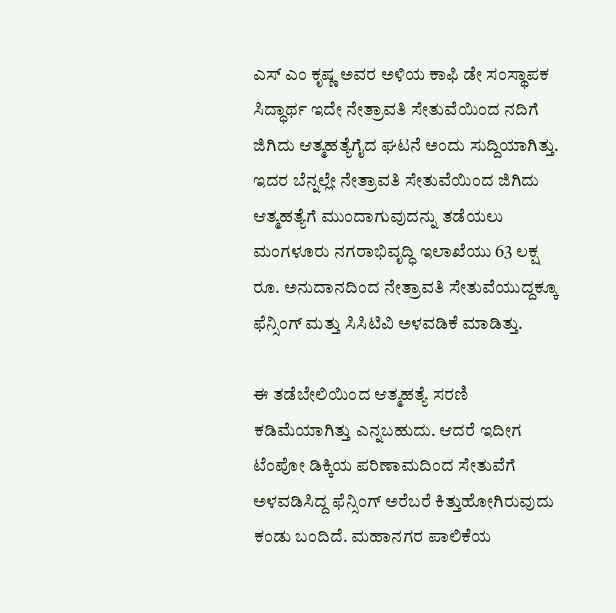ಎಸ್‌ ಎಂ ಕೃಷ್ಣ ಅವರ ಅಳಿಯ ಕಾಫಿ ಡೇ ಸಂಸ್ಥಾಪಕ ಸಿದ್ಧಾರ್ಥ ಇದೇ ನೇತ್ರಾವತಿ ಸೇತುವೆಯಿಂದ ನದಿಗೆ ಜಿಗಿದು ಆತ್ಮಹತ್ಯೆಗೈದ ಘಟನೆ ಅಂದು ಸುದ್ದಿಯಾಗಿತ್ತು. ಇದರ ಬೆನ್ನಲ್ಲೇ ನೇತ್ರಾವತಿ ಸೇತುವೆಯಿಂದ ಜಿಗಿದು ಆತ್ಮಹತ್ಯೆಗೆ ಮುಂದಾಗುವುದನ್ನು ತಡೆಯಲು ಮಂಗಳೂರು ನಗರಾಭಿವೃದ್ಧಿ ಇಲಾಖೆಯು 63 ಲಕ್ಷ ರೂ. ಅನುದಾನದಿಂದ ನೇತ್ರಾವತಿ ಸೇತುವೆಯುದ್ದಕ್ಕೂ ಫೆನ್ಸಿಂಗ್‌ ಮತ್ತು ಸಿಸಿಟಿವಿ ಅಳವಡಿಕೆ ಮಾಡಿತ್ತು.

ಈ ತಡೆಬೇಲಿಯಿಂದ ಆತ್ಮಹತ್ಯೆ ಸರಣಿ ಕಡಿಮೆಯಾಗಿತ್ತು ಎನ್ನಬಹುದು. ಆದರೆ ಇದೀಗ ಟೆಂಪೋ ಡಿಕ್ಕಿಯ ಪರಿಣಾಮದಿಂದ ಸೇತುವೆಗೆ ಅಳವಡಿಸಿದ್ದ ಫೆನ್ಸಿಂಗ್‌ ಅರೆಬರೆ ಕಿತ್ತುಹೋಗಿರುವುದು ಕಂಡು ಬಂದಿದೆ. ಮಹಾನಗರ ಪಾಲಿಕೆಯ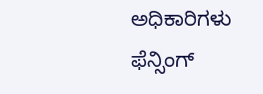ಅಧಿಕಾರಿಗಳು ಫೆನ್ಸಿಂಗ್‌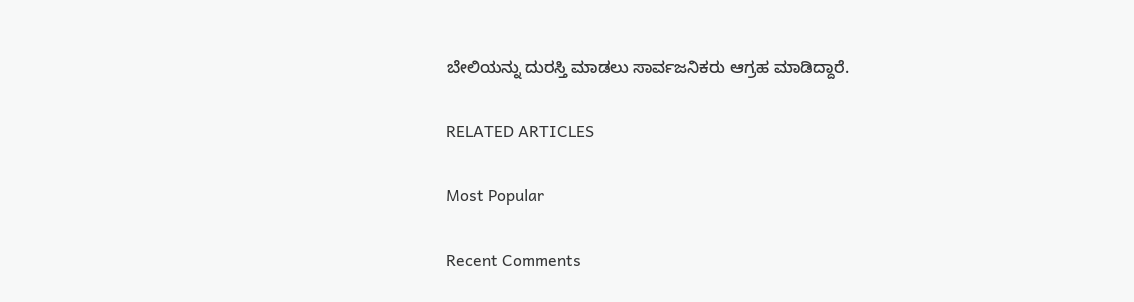ಬೇಲಿಯನ್ನು ದುರಸ್ತಿ ಮಾಡಲು ಸಾರ್ವಜನಿಕರು ಆಗ್ರಹ ಮಾಡಿದ್ದಾರೆ.

RELATED ARTICLES

Most Popular

Recent Comments